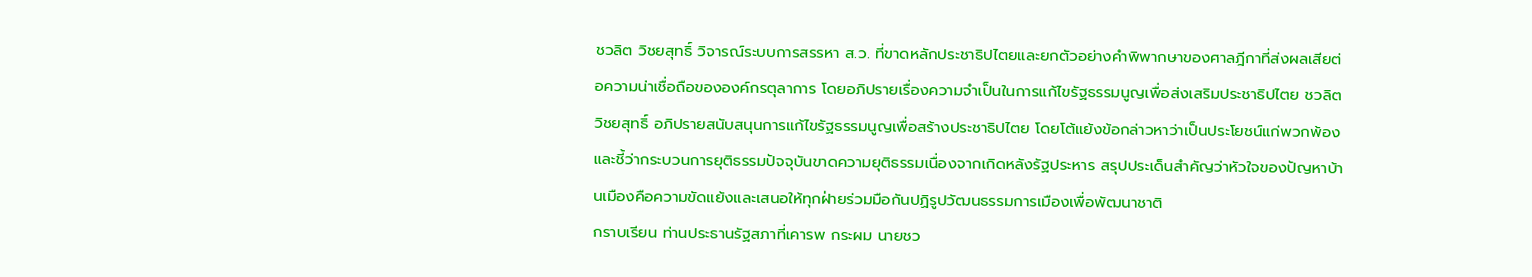ชวลิต วิชยสุทธิ์ วิจารณ์ระบบการสรรหา ส.ว. ที่ขาดหลักประชาธิปไตยและยกตัวอย่างคำพิพากษาของศาลฎีกาที่ส่งผลเสียต่อความน่าเชื่อถือขององค์กรตุลาการ โดยอภิปรายเรื่องความจำเป็นในการแก้ไขรัฐธรรมนูญเพื่อส่งเสริมประชาธิปไตย ชวลิต วิชยสุทธิ์ อภิปรายสนับสนุนการแก้ไขรัฐธรรมนูญเพื่อสร้างประชาธิปไตย โดยโต้แย้งข้อกล่าวหาว่าเป็นประโยชน์แก่พวกพ้อง และชี้ว่ากระบวนการยุติธรรมปัจจุบันขาดความยุติธรรมเนื่องจากเกิดหลังรัฐประหาร สรุปประเด็นสำคัญว่าหัวใจของปัญหาบ้านเมืองคือความขัดแย้งและเสนอให้ทุกฝ่ายร่วมมือกันปฏิรูปวัฒนธรรมการเมืองเพื่อพัฒนาชาติ
กราบเรียน ท่านประธานรัฐสภาที่เคารพ กระผม นายชว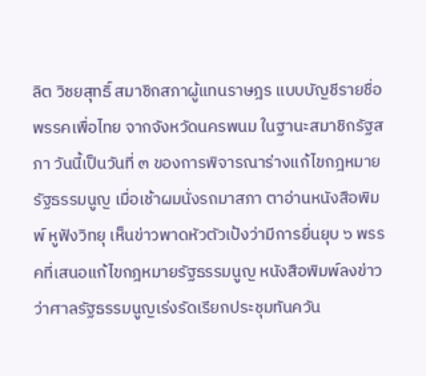ลิต วิชยสุทธิ์ สมาชิกสภาผู้แทนราษฎร แบบบัญชีรายชื่อ พรรคเพื่อไทย จากจังหวัดนครพนม ในฐานะสมาชิกรัฐสภา วันนี้เป็นวันที่ ๓ ของการพิจารณาร่างแก้ไขกฎหมายรัฐธรรมนูญ เมื่อเช้าผมนั่งรถมาสภา ตาอ่านหนังสือพิมพ์ หูฟังวิทยุ เห็นข่าวพาดหัวตัวเป้งว่ามีการยื่นยุบ ๖ พรรคที่เสนอแก้ไขกฎหมายรัฐธรรมนูญ หนังสือพิมพ์ลงข่าวว่าศาลรัฐธรรมนูญเร่งรัดเรียกประชุมทันควัน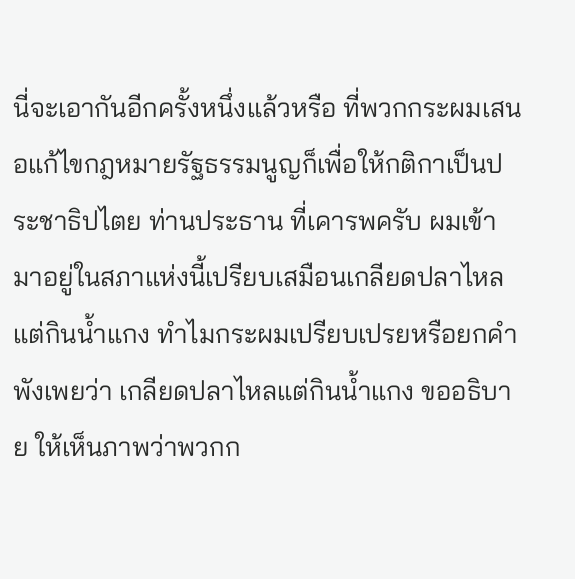นี่จะเอากันอีกครั้งหนึ่งแล้วหรือ ที่พวกกระผมเสนอแก้ไขกฎหมายรัฐธรรมนูญก็เพื่อให้กติกาเป็นประชาธิปไตย ท่านประธาน ที่เคารพครับ ผมเข้ามาอยู่ในสภาแห่งนี้เปรียบเสมือนเกลียดปลาไหลแต่กินน้ำแกง ทำไมกระผมเปรียบเปรยหรือยกคำพังเพยว่า เกลียดปลาไหลแต่กินน้ำแกง ขออธิบาย ให้เห็นภาพว่าพวกก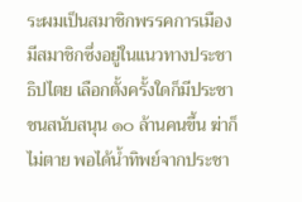ระผมเป็นสมาชิกพรรคการเมือง มีสมาชิกซึ่งอยู่ในแนวทางประชาธิปไตย เลือกตั้งครั้งใดก็มีประชาชนสนับสนุน ๑๐ ล้านคนขึ้น ฆ่าก็ไม่ตาย พอได้น้ำทิพย์จากประชา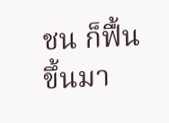ชน ก็ฟื้นขึ้นมา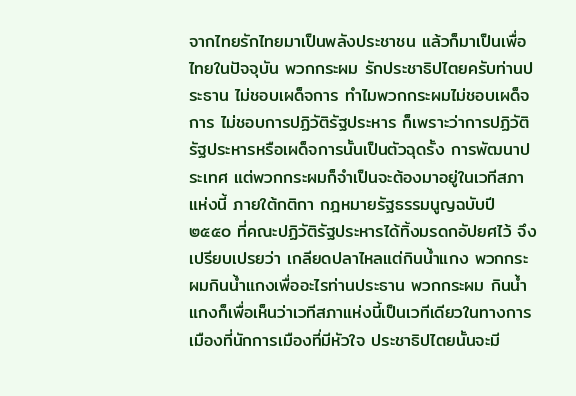จากไทยรักไทยมาเป็นพลังประชาชน แล้วก็มาเป็นเพื่อไทยในปัจจุบัน พวกกระผม รักประชาธิปไตยครับท่านประธาน ไม่ชอบเผด็จการ ทำไมพวกกระผมไม่ชอบเผด็จการ ไม่ชอบการปฏิวัติรัฐประหาร ก็เพราะว่าการปฏิวัติรัฐประหารหรือเผด็จการนั้นเป็นตัวฉุดรั้ง การพัฒนาประเทศ แต่พวกกระผมก็จำเป็นจะต้องมาอยู่ในเวทีสภาแห่งนี้ ภายใต้กติกา กฎหมายรัฐธรรมนูญฉบับปี ๒๕๕๐ ที่คณะปฏิวัติรัฐประหารได้ทิ้งมรดกอัปยศไว้ จึงเปรียบเปรยว่า เกลียดปลาไหลแต่กินน้ำแกง พวกกระผมกินน้ำแกงเพื่ออะไรท่านประธาน พวกกระผม กินน้ำแกงก็เพื่อเห็นว่าเวทีสภาแห่งนี้เป็นเวทีเดียวในทางการเมืองที่นักการเมืองที่มีหัวใจ ประชาธิปไตยนั้นจะมี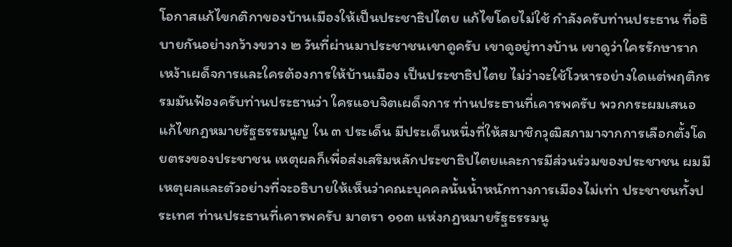โอกาสแก้ไขกติกาของบ้านเมืองให้เป็นประชาธิปไตย แก้ไขโดยไม่ใช้ กำลังครับท่านประธาน ที่อธิบายกันอย่างกว้างขวาง ๒ วันที่ผ่านมาประชาชนเขาดูครับ เขาดูอยู่ทางบ้าน เขาดูว่าใครรักษารากเหง้าเผด็จการและใครต้องการให้บ้านเมือง เป็นประชาธิปไตย ไม่ว่าจะใช้โวหารอย่างใดแต่พฤติกรรมมันฟ้องครับท่านประธานว่า ใครแอบจิตเผด็จการ ท่านประธานที่เคารพครับ พวกกระผมเสนอแก้ไขกฎหมายรัฐธรรมนูญ ใน ๓ ประเด็น มีประเด็นหนึ่งที่ให้สมาชิกวุฒิสภามาจากการเลือกตั้งโดยตรงของประชาชน เหตุผลก็เพื่อส่งเสริมหลักประชาธิปไตยและการมีส่วนร่วมของประชาชน ผมมีเหตุผลและตัวอย่างที่จะอธิบายให้เห็นว่าคณะบุคคลนั้นน้ำหนักทางการเมืองไม่เท่า ประชาชนทั้งประเทศ ท่านประธานที่เคารพครับ มาตรา ๑๑๓ แห่งกฎหมายรัฐธรรมนู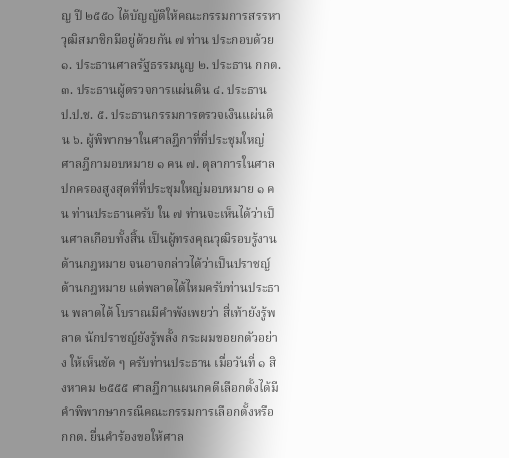ญ ปี ๒๕๕๐ ได้บัญญัติให้คณะกรรมการสรรหาวุฒิสมาชิกมีอยู่ด้วยกัน ๗ ท่าน ประกอบด้วย ๑. ประธานศาลรัฐธรรมนูญ ๒. ประธาน กกต. ๓. ประธานผู้ตรวจการแผ่นดิน ๔. ประธาน ป.ป.ช. ๕. ประธานกรรมการตรวจเงินแผ่นดิน ๖. ผู้พิพากษาในศาลฎีกาที่ที่ประชุมใหญ่ ศาลฎีกามอบหมาย ๑ คน ๗. ตุลาการในศาลปกครองสูงสุดที่ที่ประชุมใหญ่มอบหมาย ๑ คน ท่านประธานครับ ใน ๗ ท่านจะเห็นได้ว่าเป็นศาลเกือบทั้งสิ้น เป็นผู้ทรงคุณวุฒิรอบรู้งาน ด้านกฎหมาย จนอาจกล่าวได้ว่าเป็นปราชญ์ด้านกฎหมาย แต่พลาดได้ไหมครับท่านประธาน พลาดได้ โบราณมีคำพังเพยว่า สี่เท้ายังรู้พลาด นักปราชญ์ยังรู้พลั้ง กระผมขอยกตัวอย่าง ให้เห็นชัด ๆ ครับท่านประธาน เมื่อวันที่ ๑ สิงหาคม ๒๕๕๕ ศาลฎีกาแผนกคดีเลือกตั้งได้มี คำพิพากษากรณีคณะกรรมการเลือกตั้งหรือ กกต. ยื่นคำร้องขอให้ศาล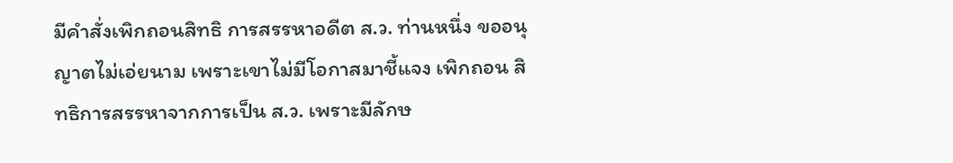มีคำสั่งเพิกถอนสิทธิ การสรรหาอดีต ส.ว. ท่านหนึ่ง ขออนุญาตไม่เอ่ยนาม เพราะเขาไม่มีโอกาสมาชี้แจง เพิกถอน สิทธิการสรรหาจากการเป็น ส.ว. เพราะมีลักษ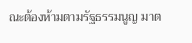ณะต้องห้ามตามรัฐธรรมนูญ มาต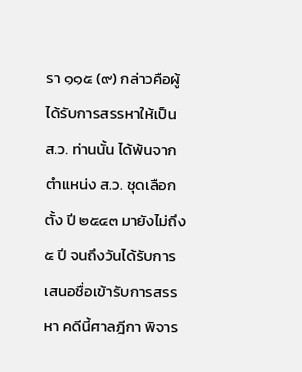รา ๑๑๕ (๙) กล่าวคือผู้ได้รับการสรรหาให้เป็น ส.ว. ท่านนั้น ได้พ้นจากตำแหน่ง ส.ว. ชุดเลือกตั้ง ปี ๒๕๔๓ มายังไม่ถึง ๕ ปี จนถึงวันได้รับการเสนอชื่อเข้ารับการสรรหา คดีนี้ศาลฎีกา พิจาร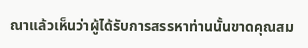ณาแล้วเห็นว่าผู้ได้รับการสรรหาท่านนั้นขาดคุณสม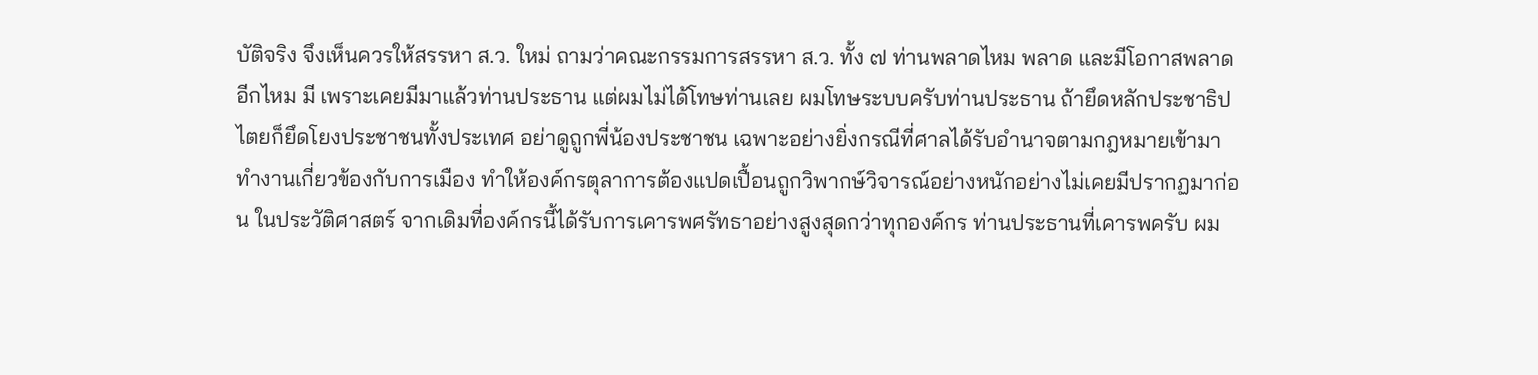บัติจริง จึงเห็นควรให้สรรหา ส.ว. ใหม่ ถามว่าคณะกรรมการสรรหา ส.ว. ทั้ง ๗ ท่านพลาดไหม พลาด และมีโอกาสพลาดอีกไหม มี เพราะเคยมีมาแล้วท่านประธาน แต่ผมไม่ได้โทษท่านเลย ผมโทษระบบครับท่านประธาน ถ้ายึดหลักประชาธิปไตยก็ยึดโยงประชาชนทั้งประเทศ อย่าดูถูกพี่น้องประชาชน เฉพาะอย่างยิ่งกรณีที่ศาลได้รับอำนาจตามกฎหมายเข้ามาทำงานเกี่ยวข้องกับการเมือง ทำให้องค์กรตุลาการต้องแปดเปื้อนถูกวิพากษ์วิจารณ์อย่างหนักอย่างไม่เคยมีปรากฏมาก่อน ในประวัติศาสตร์ จากเดิมที่องค์กรนี้ได้รับการเคารพศรัทธาอย่างสูงสุดกว่าทุกองค์กร ท่านประธานที่เคารพครับ ผม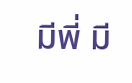มีพี่ มี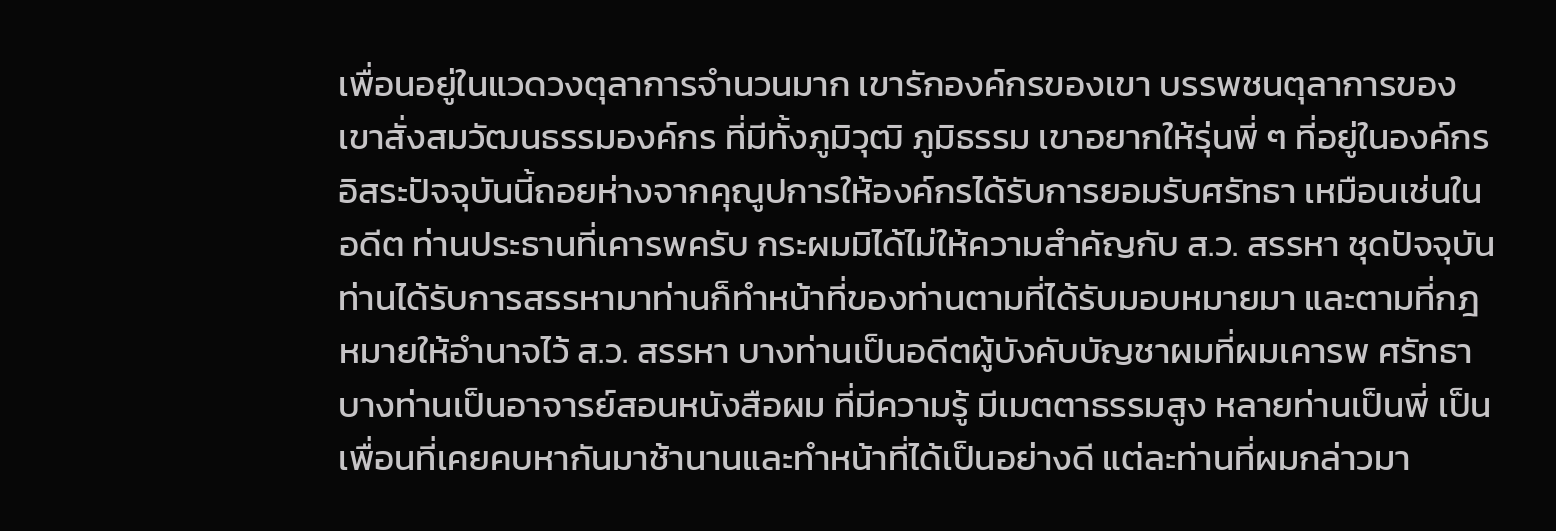เพื่อนอยู่ในแวดวงตุลาการจำนวนมาก เขารักองค์กรของเขา บรรพชนตุลาการของเขาสั่งสมวัฒนธรรมองค์กร ที่มีทั้งภูมิวุฒิ ภูมิธรรม เขาอยากให้รุ่นพี่ ๆ ที่อยู่ในองค์กรอิสระปัจจุบันนี้ถอยห่างจากคุณูปการให้องค์กรได้รับการยอมรับศรัทธา เหมือนเช่นในอดีต ท่านประธานที่เคารพครับ กระผมมิได้ไม่ให้ความสำคัญกับ ส.ว. สรรหา ชุดปัจจุบัน ท่านได้รับการสรรหามาท่านก็ทำหน้าที่ของท่านตามที่ได้รับมอบหมายมา และตามที่กฎหมายให้อำนาจไว้ ส.ว. สรรหา บางท่านเป็นอดีตผู้บังคับบัญชาผมที่ผมเคารพ ศรัทธา บางท่านเป็นอาจารย์สอนหนังสือผม ที่มีความรู้ มีเมตตาธรรมสูง หลายท่านเป็นพี่ เป็นเพื่อนที่เคยคบหากันมาช้านานและทำหน้าที่ได้เป็นอย่างดี แต่ละท่านที่ผมกล่าวมา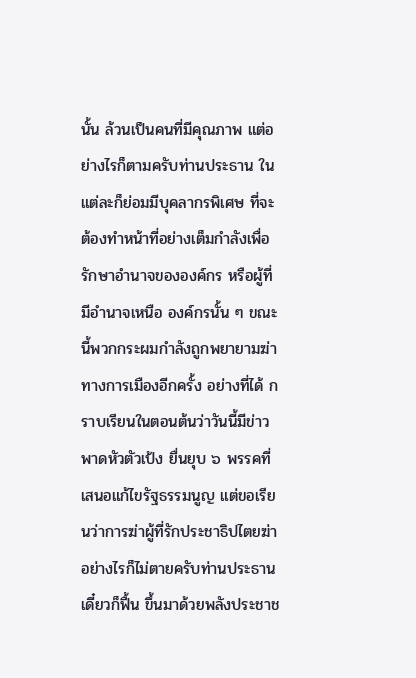นั้น ล้วนเป็นคนที่มีคุณภาพ แต่อย่างไรก็ตามครับท่านประธาน ในแต่ละก็ย่อมมีบุคลากรพิเศษ ที่จะต้องทำหน้าที่อย่างเต็มกำลังเพื่อรักษาอำนาจขององค์กร หรือผู้ที่มีอำนาจเหนือ องค์กรนั้น ๆ ขณะนี้พวกกระผมกำลังถูกพยายามฆ่าทางการเมืองอีกครั้ง อย่างที่ได้ กราบเรียนในตอนต้นว่าวันนี้มีข่าวพาดหัวตัวเป้ง ยื่นยุบ ๖ พรรคที่เสนอแก้ไขรัฐธรรมนูญ แต่ขอเรียนว่าการฆ่าผู้ที่รักประชาธิปไตยฆ่าอย่างไรก็ไม่ตายครับท่านประธาน เดี๋ยวก็ฟื้น ขึ้นมาด้วยพลังประชาช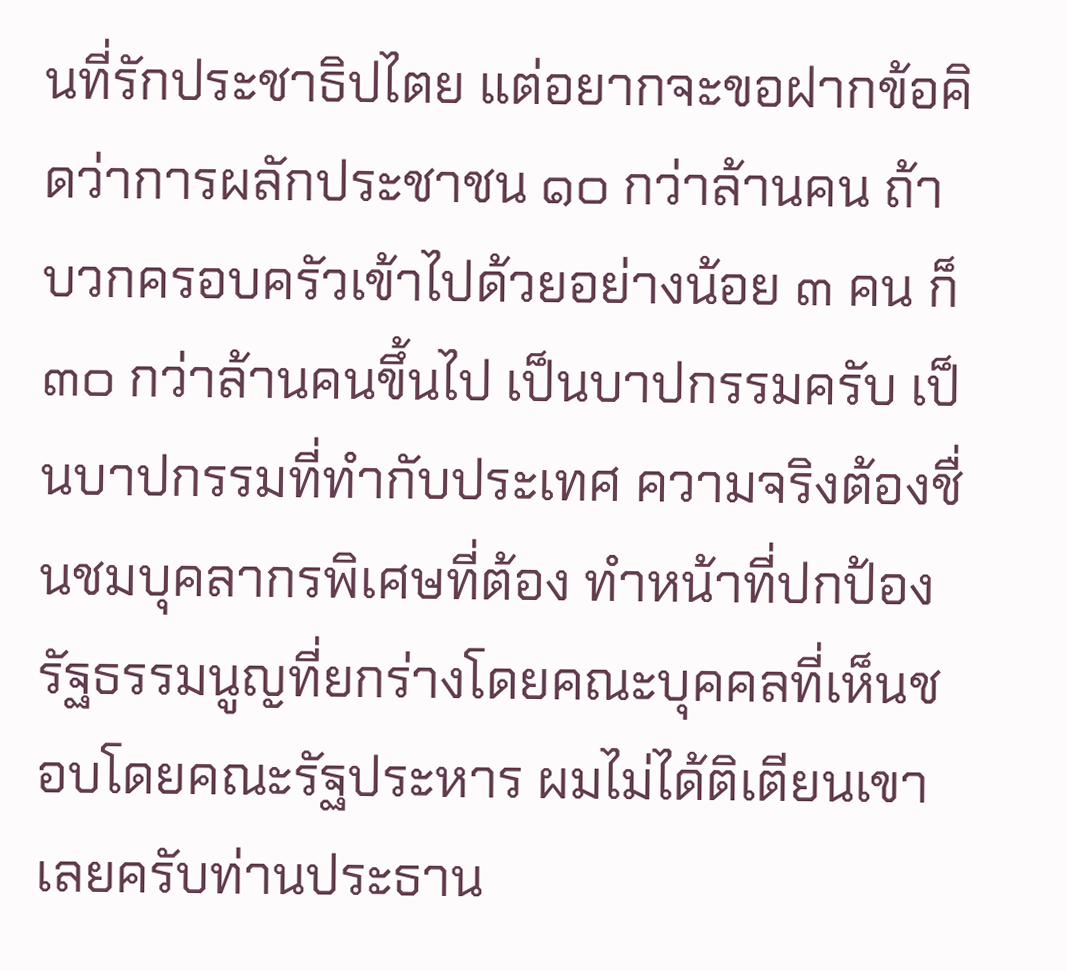นที่รักประชาธิปไตย แต่อยากจะขอฝากข้อคิดว่าการผลักประชาชน ๑๐ กว่าล้านคน ถ้าบวกครอบครัวเข้าไปด้วยอย่างน้อย ๓ คน ก็ ๓๐ กว่าล้านคนขึ้นไป เป็นบาปกรรมครับ เป็นบาปกรรมที่ทำกับประเทศ ความจริงต้องชื่นชมบุคลากรพิเศษที่ต้อง ทำหน้าที่ปกป้องรัฐธรรมนูญที่ยกร่างโดยคณะบุคคลที่เห็นชอบโดยคณะรัฐประหาร ผมไม่ได้ติเตียนเขาเลยครับท่านประธาน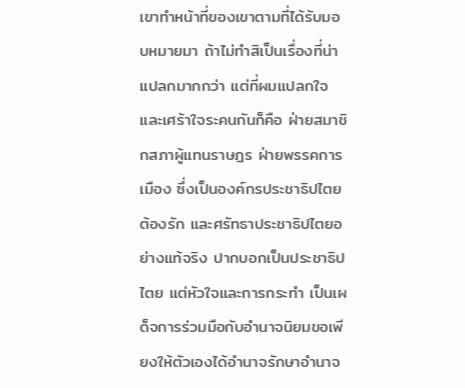เขาทำหน้าที่ของเขาตามที่ได้รับมอบหมายมา ถ้าไม่ทำสิเป็นเรื่องที่น่าแปลกมากกว่า แต่ที่ผมแปลกใจและเศร้าใจระคนกันก็คือ ฝ่ายสมาชิกสภาผู้แทนราษฎร ฝ่ายพรรคการเมือง ซึ่งเป็นองค์กรประชาธิปไตยต้องรัก และศรัทธาประชาธิปไตยอย่างแท้จริง ปากบอกเป็นประชาธิปไตย แต่หัวใจและการกระทำ เป็นเผด็จการร่วมมือกับอำนาจนิยมขอเพียงให้ตัวเองได้อำนาจรักษาอำนาจ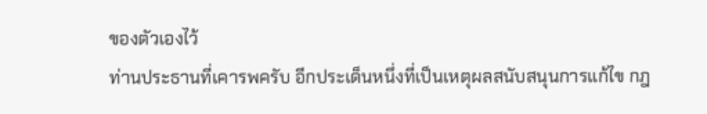ของตัวเองไว้
ท่านประธานที่เคารพครับ อีกประเด็นหนึ่งที่เป็นเหตุผลสนับสนุนการแก้ไข กฎ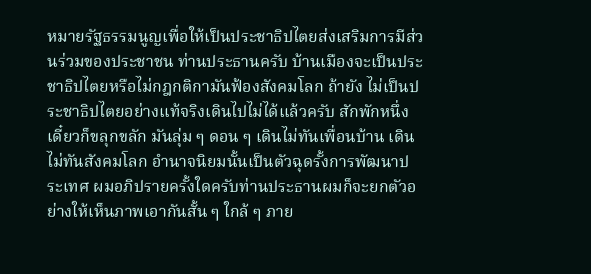หมายรัฐธรรมนูญเพื่อให้เป็นประชาธิปไตยส่งเสริมการมีส่วนร่วมของประชาชน ท่านประธานครับ บ้านเมืองจะเป็นประชาธิปไตยหรือไม่กฎกติกามันฟ้องสังคมโลก ถ้ายัง ไม่เป็นประชาธิปไตยอย่างแท้จริงเดินไปไม่ได้แล้วครับ สักพักหนึ่งเดี๋ยวก็ขลุกขลัก มันลุ่ม ๆ ดอน ๆ เดินไม่ทันเพื่อนบ้าน เดินไม่ทันสังคมโลก อำนาจนิยมนั้นเป็นตัวฉุดรั้งการพัฒนาประเทศ ผมอภิปรายครั้งใดครับท่านประธานผมก็จะยกตัวอย่างให้เห็นภาพเอากันสั้น ๆ ใกล้ ๆ ภาย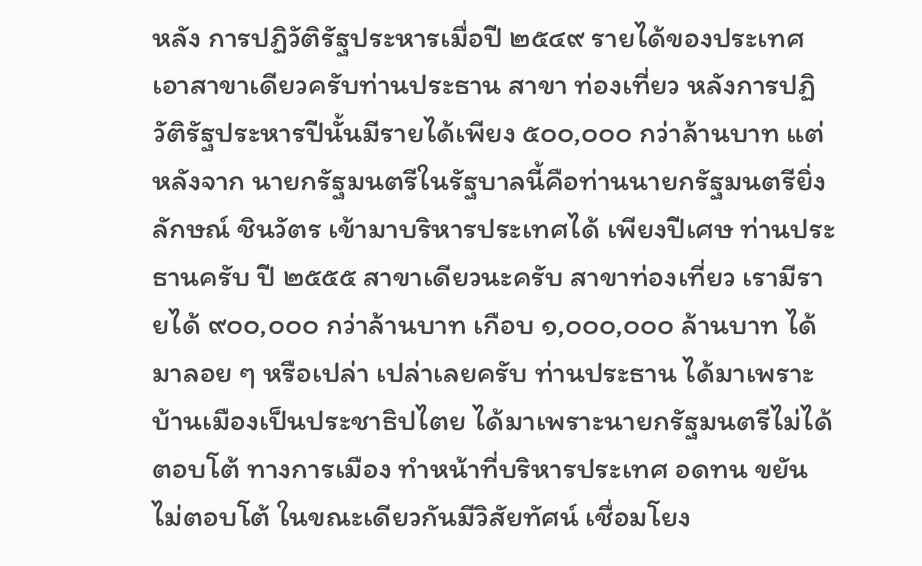หลัง การปฏิวัติรัฐประหารเมื่อปี ๒๕๔๙ รายได้ของประเทศเอาสาขาเดียวครับท่านประธาน สาขา ท่องเที่ยว หลังการปฏิวัติรัฐประหารปีนั้นมีรายได้เพียง ๕๐๐,๐๐๐ กว่าล้านบาท แต่หลังจาก นายกรัฐมนตรีในรัฐบาลนี้คือท่านนายกรัฐมนตรียิ่งลักษณ์ ชินวัตร เข้ามาบริหารประเทศได้ เพียงปีเศษ ท่านประธานครับ ปี ๒๕๕๕ สาขาเดียวนะครับ สาขาท่องเที่ยว เรามีรายได้ ๙๐๐,๐๐๐ กว่าล้านบาท เกือบ ๑,๐๐๐,๐๐๐ ล้านบาท ได้มาลอย ๆ หรือเปล่า เปล่าเลยครับ ท่านประธาน ได้มาเพราะบ้านเมืองเป็นประชาธิปไตย ได้มาเพราะนายกรัฐมนตรีไม่ได้ตอบโต้ ทางการเมือง ทำหน้าที่บริหารประเทศ อดทน ขยัน ไม่ตอบโต้ ในขณะเดียวกันมีวิสัยทัศน์ เชื่อมโยง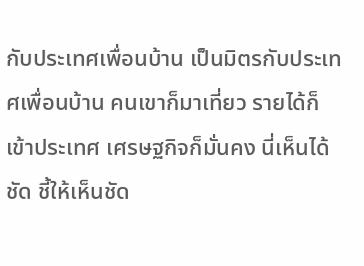กับประเทศเพื่อนบ้าน เป็นมิตรกับประเทศเพื่อนบ้าน คนเขาก็มาเที่ยว รายได้ก็เข้าประเทศ เศรษฐกิจก็มั่นคง นี่เห็นได้ชัด ชี้ให้เห็นชัด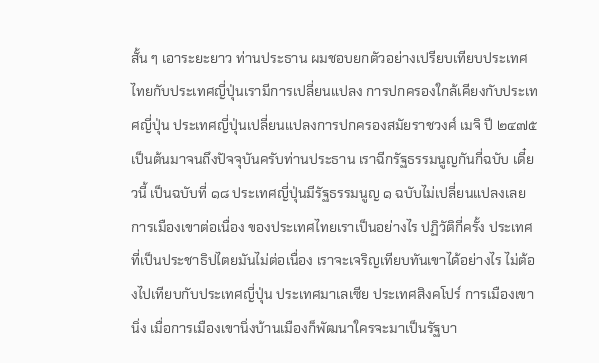สั้น ๆ เอาระยะยาว ท่านประธาน ผมชอบยกตัวอย่างเปรียบเทียบประเทศไทยกับประเทศญี่ปุ่นเรามีการเปลี่ยนแปลง การปกครองใกล้เคียงกับประเทศญี่ปุ่น ประเทศญี่ปุ่นเปลี่ยนแปลงการปกครองสมัยราชวงศ์ เมจิ ปี ๒๔๗๕ เป็นต้นมาจนถึงปัจจุบันครับท่านประธาน เราฉีกรัฐธรรมนูญกันกี่ฉบับ เดี๋ยวนี้ เป็นฉบับที่ ๑๘ ประเทศญี่ปุ่นมีรัฐธรรมนูญ ๑ ฉบับไม่เปลี่ยนแปลงเลยการเมืองเขาต่อเนื่อง ของประเทศไทยเราเป็นอย่างไร ปฏิวัติกี่ครั้ง ประเทศที่เป็นประชาธิปไตยมันไม่ต่อเนื่อง เราจะเจริญเทียบทันเขาได้อย่างไร ไม่ต้องไปเทียบกับประเทศญี่ปุ่น ประเทศมาเลเซีย ประเทศสิงคโปร์ การเมืองเขานิ่ง เมื่อการเมืองเขานิ่งบ้านเมืองก็พัฒนาใครจะมาเป็นรัฐบา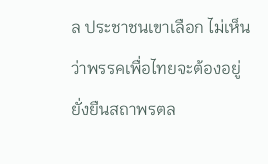ล ประชาชนเขาเลือก ไม่เห็นว่าพรรคเพื่อไทยจะต้องอยู่ยั่งยืนสถาพรตล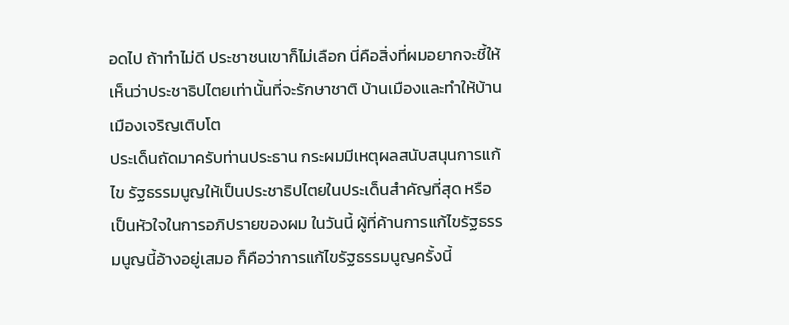อดไป ถ้าทำไม่ดี ประชาชนเขาก็ไม่เลือก นี่คือสิ่งที่ผมอยากจะชี้ให้เห็นว่าประชาธิปไตยเท่านั้นที่จะรักษาชาติ บ้านเมืองและทำให้บ้านเมืองเจริญเติบโต
ประเด็นถัดมาครับท่านประธาน กระผมมีเหตุผลสนับสนุนการแก้ไข รัฐธรรมนูญให้เป็นประชาธิปไตยในประเด็นสำคัญที่สุด หรือเป็นหัวใจในการอภิปรายของผม ในวันนี้ ผู้ที่ค้านการแก้ไขรัฐธรรมนูญนี้อ้างอยู่เสมอ ก็คือว่าการแก้ไขรัฐธรรมนูญครั้งนี้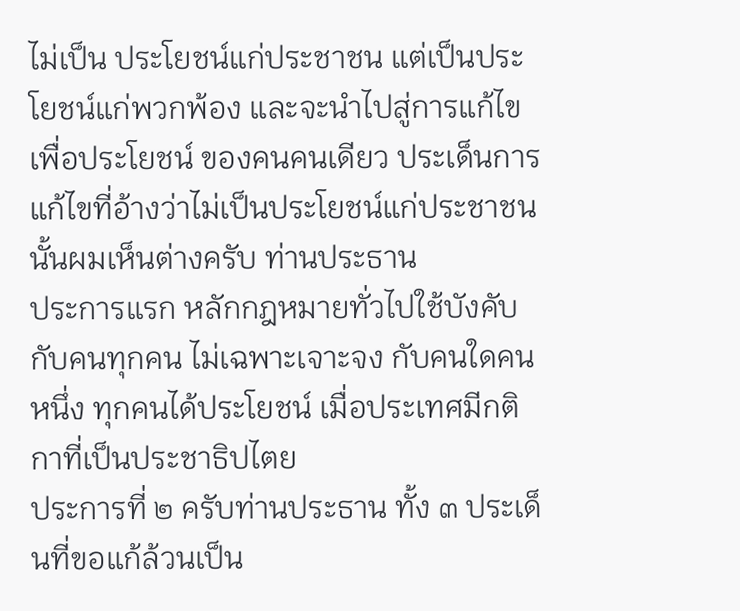ไม่เป็น ประโยชน์แก่ประชาชน แต่เป็นประโยชน์แก่พวกพ้อง และจะนำไปสู่การแก้ไขเพื่อประโยชน์ ของคนคนเดียว ประเด็นการแก้ไขที่อ้างว่าไม่เป็นประโยชน์แก่ประชาชนนั้นผมเห็นต่างครับ ท่านประธาน
ประการแรก หลักกฎหมายทั่วไปใช้บังคับกับคนทุกคน ไม่เฉพาะเจาะจง กับคนใดคนหนึ่ง ทุกคนได้ประโยชน์ เมื่อประเทศมีกติกาที่เป็นประชาธิปไตย
ประการที่ ๒ ครับท่านประธาน ทั้ง ๓ ประเด็นที่ขอแก้ล้วนเป็น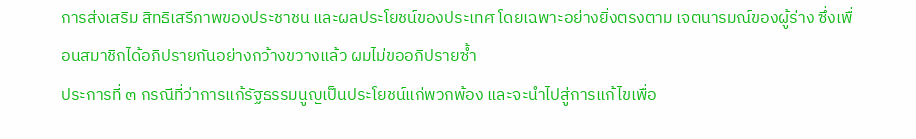การส่งเสริม สิทธิเสรีภาพของประชาชน และผลประโยชน์ของประเทศ โดยเฉพาะอย่างยิ่งตรงตาม เจตนารมณ์ของผู้ร่าง ซึ่งเพื่อนสมาชิกได้อภิปรายกันอย่างกว้างขวางแล้ว ผมไม่ขออภิปรายซ้ำ
ประการที่ ๓ กรณีที่ว่าการแก้รัฐธรรมนูญเป็นประโยชน์แก่พวกพ้อง และจะนำไปสู่การแก้ไขเพื่อ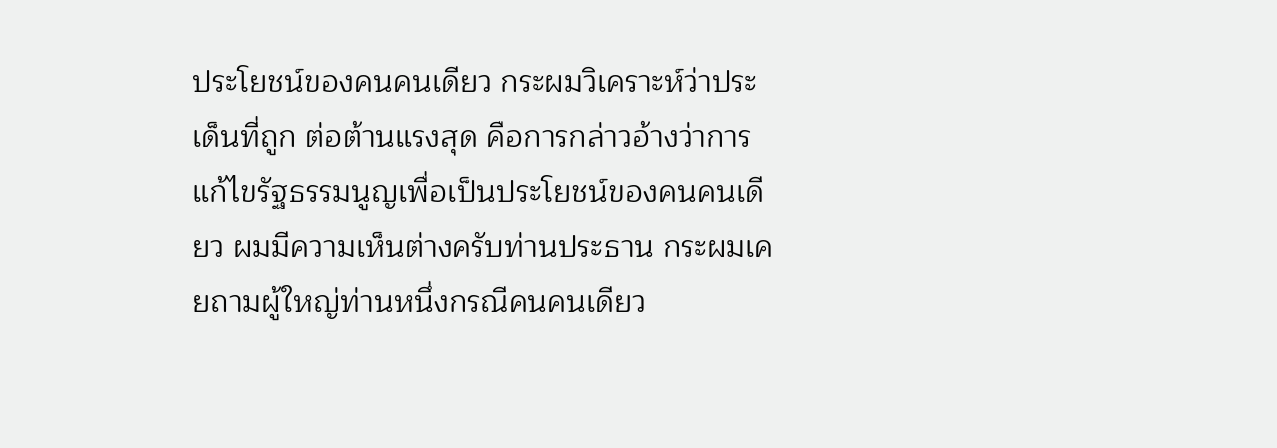ประโยชน์ของคนคนเดียว กระผมวิเคราะห์ว่าประเด็นที่ถูก ต่อต้านแรงสุด คือการกล่าวอ้างว่าการแก้ไขรัฐธรรมนูญเพื่อเป็นประโยชน์ของคนคนเดียว ผมมีความเห็นต่างครับท่านประธาน กระผมเคยถามผู้ใหญ่ท่านหนึ่งกรณีคนคนเดียว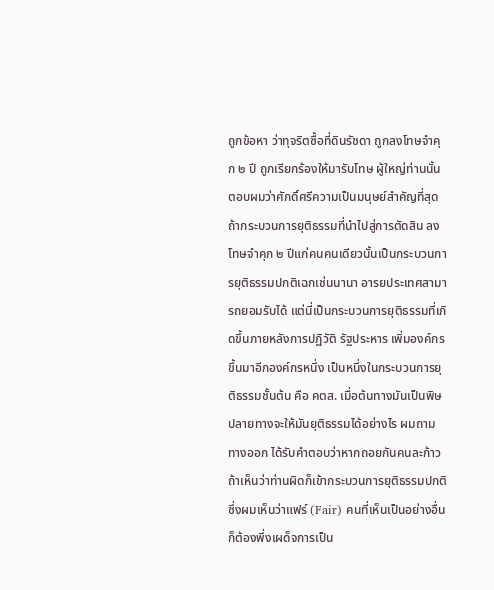ถูกข้อหา ว่าทุจริตซื้อที่ดินรัชดา ถูกลงโทษจำคุก ๒ ปี ถูกเรียกร้องให้มารับโทษ ผู้ใหญ่ท่านนั้น ตอบผมว่าศักดิ์ศรีความเป็นมนุษย์สำคัญที่สุด ถ้ากระบวนการยุติธรรมที่นำไปสู่การตัดสิน ลงโทษจำคุก ๒ ปีแก่คนคนเดียวนั้นเป็นกระบวนการยุติธรรมปกติเฉกเช่นนานา อารยประเทศสามารถยอมรับได้ แต่นี่เป็นกระบวนการยุติธรรมที่เกิดขึ้นภายหลังการปฏิวัติ รัฐประหาร เพิ่มองค์กรขึ้นมาอีกองค์กรหนึ่ง เป็นหนึ่งในกระบวนการยุติธรรมชั้นต้น คือ คตส. เมื่อต้นทางมันเป็นพิษ ปลายทางจะให้มันยุติธรรมได้อย่างไร ผมถามทางออก ได้รับคำตอบว่าหากถอยกันคนละก้าว ถ้าเห็นว่าท่านผิดก็เข้ากระบวนการยุติธรรมปกติ ซึ่งผมเห็นว่าแฟร์ (Fair) คนที่เห็นเป็นอย่างอื่นก็ต้องพึ่งเผด็จการเป็น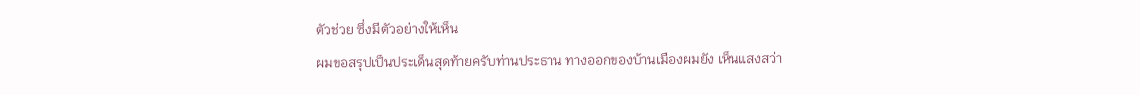ตัวช่วย ซึ่งมีตัวอย่างให้เห็น
ผมขอสรุปเป็นประเด็นสุดท้ายครับท่านประธาน ทางออกของบ้านเมืองผมยัง เห็นแสงสว่า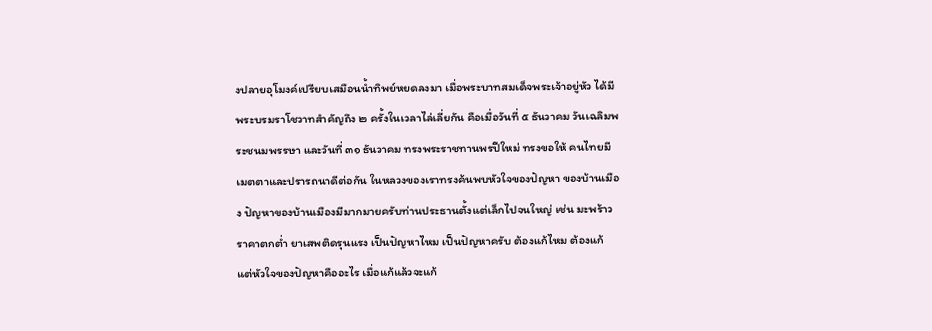งปลายอุโมงค์เปรียบเสมือนน้ำทิพย์หยดลงมา เมื่อพระบาทสมเด็จพระเจ้าอยู่หัว ได้มีพระบรมราโชวาทสำคัญถึง ๒ ครั้งในเวลาไล่เลี่ยกัน คือเมื่อวันที่ ๕ ธันวาคม วันเฉลิมพระชนมพรรษา และวันที่ ๓๑ ธันวาคม ทรงพระราชทานพรปีใหม่ ทรงขอให้ คนไทยมีเมตตาและปรารถนาดีต่อกัน ในหลวงของเราทรงค้นพบหัวใจของปัญหา ของบ้านเมือง ปัญหาของบ้านเมืองมีมากมายครับท่านประธานตั้งแต่เล็กไปจนใหญ่ เช่น มะพร้าวราคาตกต่ำ ยาเสพติดรุนแรง เป็นปัญหาไหม เป็นปัญหาครับ ต้องแก้ไหม ต้องแก้ แต่หัวใจของปัญหาคืออะไร เมื่อแก้แล้วจะแก้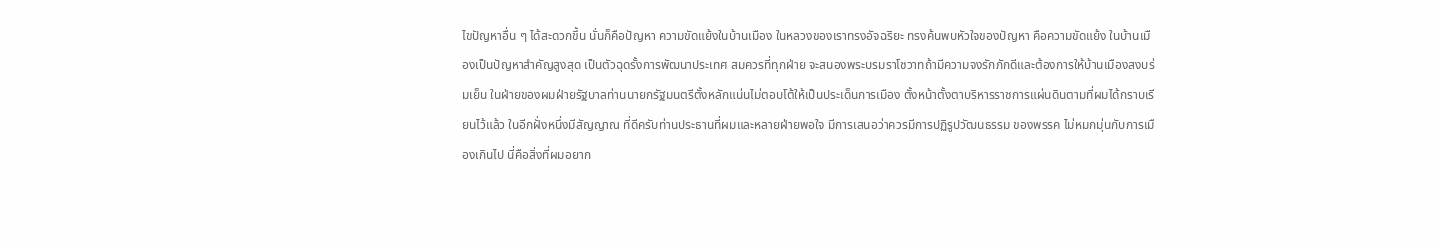ไขปัญหาอื่น ๆ ได้สะดวกขึ้น นั่นก็คือปัญหา ความขัดแย้งในบ้านเมือง ในหลวงของเราทรงอัจฉริยะ ทรงค้นพบหัวใจของปัญหา คือความขัดแย้ง ในบ้านเมืองเป็นปัญหาสำคัญสูงสุด เป็นตัวฉุดรั้งการพัฒนาประเทศ สมควรที่ทุกฝ่าย จะสนองพระบรมราโชวาทถ้ามีความจงรักภักดีและต้องการให้บ้านเมืองสงบร่มเย็น ในฝ่ายของผมฝ่ายรัฐบาลท่านนายกรัฐมนตรีตั้งหลักแน่นไม่ตอบโต้ให้เป็นประเด็นการเมือง ตั้งหน้าตั้งตาบริหารราชการแผ่นดินตามที่ผมได้กราบเรียนไว้แล้ว ในอีกฝั่งหนึ่งมีสัญญาณ ที่ดีครับท่านประธานที่ผมและหลายฝ่ายพอใจ มีการเสนอว่าควรมีการปฏิรูปวัฒนธรรม ของพรรค ไม่หมกมุ่นกับการเมืองเกินไป นี่คือสิ่งที่ผมอยาก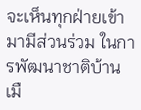จะเห็นทุกฝ่ายเข้ามามีส่วนร่วม ในการพัฒนาชาติบ้านเมื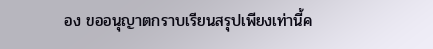อง ขออนุญาตกราบเรียนสรุปเพียงเท่านี้ค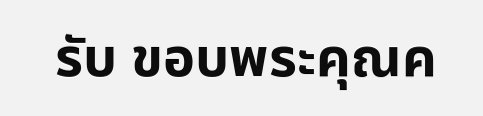รับ ขอบพระคุณค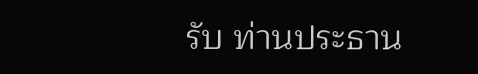รับ ท่านประธาน